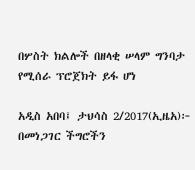በሦስት ክልሎች በዘላቂ ሠላም ግንባታ የሚሰራ ፕሮጀክት ይፋ ሆነ

አዲስ አበባ፤ ታህሳስ 2/2017(ኢዜአ)፦ በመነጋገር ችግሮችን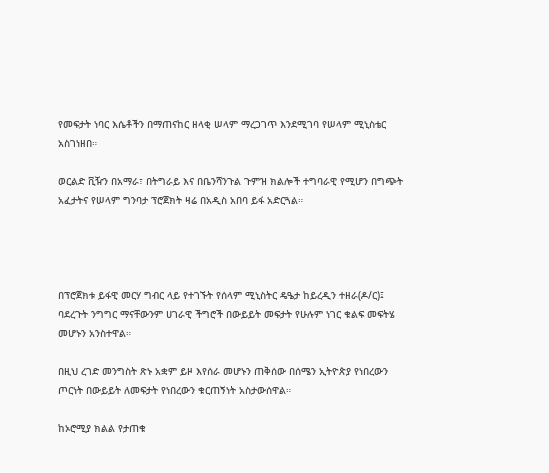የመፍታት ነባር እሴቶችን በማጠናከር ዘላቂ ሠላም ማረጋገጥ እንደሚገባ የሠላም ሚኒስቴር አስገነዘበ።

ወርልድ ቪዥን በአማራ፣ በትግራይ እና በቤንሻንጉል ጉምዝ ክልሎች ተግባራዊ የሚሆን በግጭት አፈታትና የሠላም ግንባታ ፕሮጀክት ዛሬ በአዲስ አበባ ይፋ አድርጓል።




በፕሮጀክቱ ይፋዊ መርሃ ግብር ላይ የተገኙት የሰላም ሚኒስትር ዴዔታ ከይረዲን ተዘራ(ዶ/ር)፤ ባደረጉት ንግግር ማናቸውንም ሀገራዊ ችግሮች በውይይት መፍታት የሁሉም ነገር ቁልፍ መፍትሄ መሆኑን አንስተዋል።

በዚህ ረገድ መንግስት ጽኑ አቋም ይዞ እየሰራ መሆኑን ጠቅሰው በሰሜን ኢትዮጵያ የነበረውን ጦርነት በውይይት ለመፍታት የነበረውን ቁርጠኝነት አስታውሰዋል።

ከኦሮሚያ ክልል የታጠቁ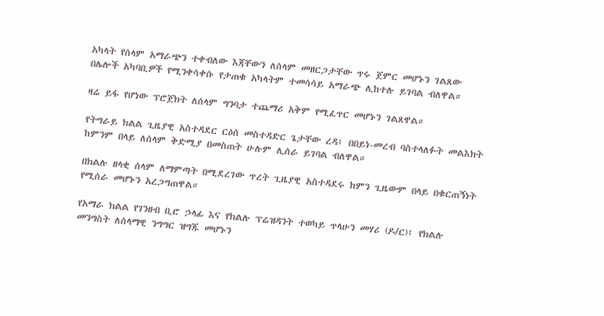አካላት የሰላም አማራጭን ተቀብለው እጃቸውን ለሰላም መዘርጋታቸው ጥሩ ጀምር መሆኑን ገልጸው በሌሎች አካባቢዎች የሚንቀሳቀሱ የታጠቁ አካላትም ተመሳሳይ አማራጭ ሊከተሉ ይገባል ብለዋል።

ዛሬ ይፋ የሆነው ፕሮጀክት ለሰላም ግንባታ ተጨማሪ አቅም የሚፈጥር መሆኑን ገልጸዋል።

የትግራይ ክልል ጊዜያዊ አስተዳደር ርዕሰ መስተዳድር ጌታቸው ረዳ፤ በበይነ-መረብ ባስተላለፉት መልእክት ከምንም በላይ ለሰላም ቅድሚያ በመስጠት ሁሉም ሊሰራ ይገባል ብለዋል።

በክልሉ ዘላቂ ሰላም ለማምጣት በሚደረገው ጥረት ጊዜያዊ አስተዳደሩ ከምን ጊዜውም በላይ በቁርጠኝነት የሚሰራ መሆኑን አረጋግጠዋል።

የአማራ ክልል የገንዘብ ቢሮ ኃላፊ እና የክልሉ ፕሬዝዳንት ተወካይ ጥላሁን መሃሪ (ዶ/ር)፤ የክልሉ መንግስት ለሰላማዊ ንግግር ዝግጁ መሆኑን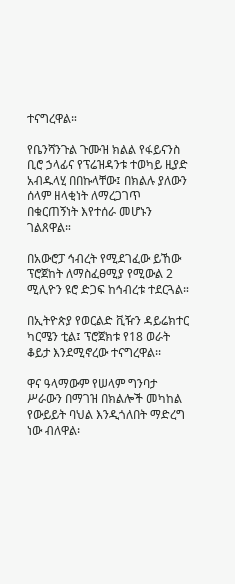ተናግረዋል።

የቤንሻንጉል ጉሙዝ ክልል የፋይናንስ ቢሮ ኃላፊና የፕሬዝዳንቱ ተወካይ ዚያድ አብዱላሂ በበኩላቸው፤ በክልሉ ያለውን ሰላም ዘላቂነት ለማረጋገጥ በቁርጠኝነት እየተሰራ መሆኑን ገልጸዋል።

በአውሮፓ ኅብረት የሚደገፈው ይኸው ፕሮጀከት ለማስፈፀሚያ የሚውል 2 ሚሊዮን ዩሮ ድጋፍ ከኅብረቱ ተደርጓል።

በኢትዮጵያ የወርልድ ቪዥን ዳይሬክተር ካርሜን ቲል፤ ፕሮጀክቱ የ18 ወራት ቆይታ እንደሚኖረው ተናግረዋል፡፡

ዋና ዓላማውም የሠላም ግንባታ ሥራውን በማገዝ በክልሎች መካከል የውይይት ባህል እንዲጎለበት ማድረግ ነው ብለዋል፡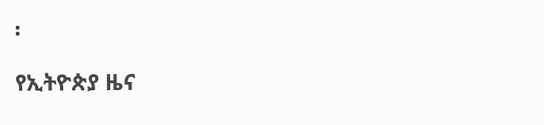፡

የኢትዮጵያ ዜና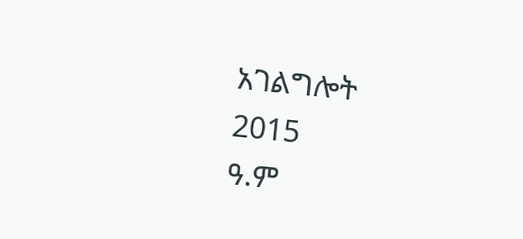አገልግሎት
2015
ዓ.ም